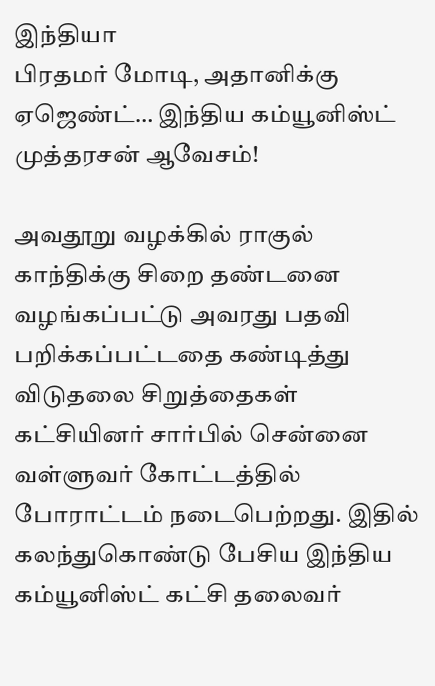இந்தியா
பிரதமர் மோடி, அதானிக்கு ஏஜெண்ட்… இந்திய கம்யூனிஸ்ட் முத்தரசன் ஆவேசம்!

அவதூறு வழக்கில் ராகுல் காந்திக்கு சிறை தண்டனை வழங்கப்பட்டு அவரது பதவி பறிக்கப்பட்டதை கண்டித்து விடுதலை சிறுத்தைகள் கட்சியினர் சார்பில் சென்னை வள்ளுவர் கோட்டத்தில் போராட்டம் நடைபெற்றது. இதில் கலந்துகொண்டு பேசிய இந்திய கம்யூனிஸ்ட் கட்சி தலைவர்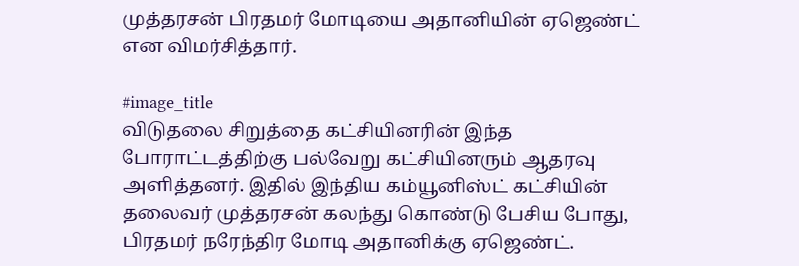முத்தரசன் பிரதமர் மோடியை அதானியின் ஏஜெண்ட் என விமர்சித்தார்.

#image_title
விடுதலை சிறுத்தை கட்சியினரின் இந்த போராட்டத்திற்கு பல்வேறு கட்சியினரும் ஆதரவு அளித்தனர். இதில் இந்திய கம்யூனிஸ்ட் கட்சியின் தலைவர் முத்தரசன் கலந்து கொண்டு பேசிய போது, பிரதமர் நரேந்திர மோடி அதானிக்கு ஏஜெண்ட்.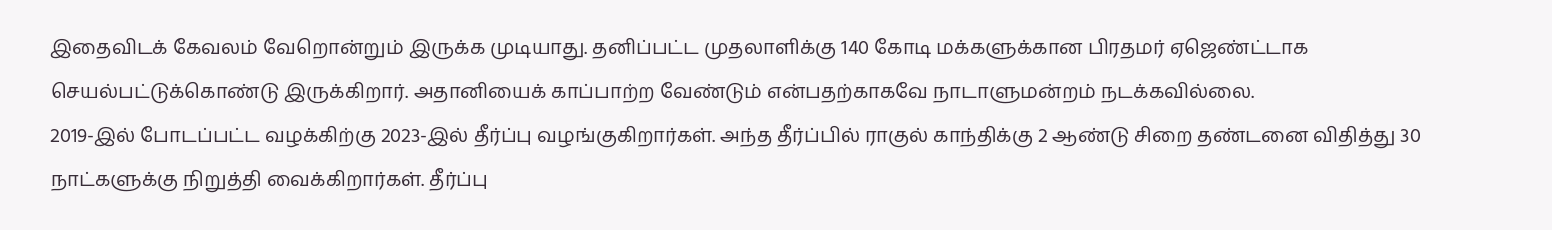இதைவிடக் கேவலம் வேறொன்றும் இருக்க முடியாது. தனிப்பட்ட முதலாளிக்கு 140 கோடி மக்களுக்கான பிரதமர் ஏஜெண்ட்டாக செயல்பட்டுக்கொண்டு இருக்கிறார். அதானியைக் காப்பாற்ற வேண்டும் என்பதற்காகவே நாடாளுமன்றம் நடக்கவில்லை.
2019-இல் போடப்பட்ட வழக்கிற்கு 2023-இல் தீர்ப்பு வழங்குகிறார்கள். அந்த தீர்ப்பில் ராகுல் காந்திக்கு 2 ஆண்டு சிறை தண்டனை விதித்து 30 நாட்களுக்கு நிறுத்தி வைக்கிறார்கள். தீர்ப்பு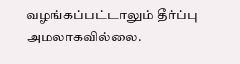வழங்கப்பட்டாலும் தீர்ப்பு அமலாகவில்லை.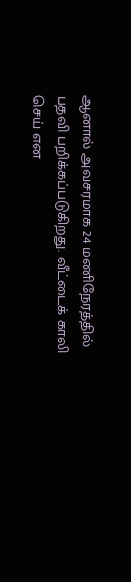ஆனால் அவசரமாக 24 மணிநேரத்தில் பதவி பறிக்கப்படுகிறது. வீட்டைக் காலி செய் என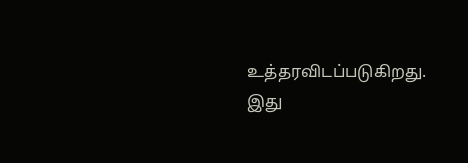உத்தரவிடப்படுகிறது. இது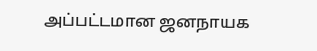அப்பட்டமான ஜனநாயக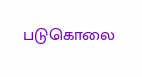படுகொலை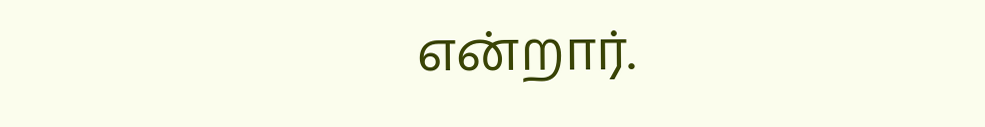என்றார்.